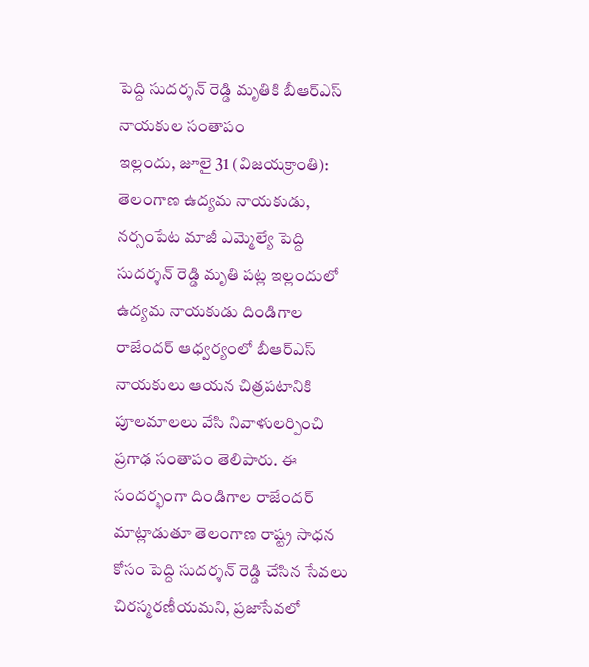పెద్ది సుదర్శన్ రెడ్డి మృతికి బీఆర్ఎస్ నాయకుల సంతాపం
ఇల్లందు, జూలై 31 (విజయక్రాంతి): తెలంగాణ ఉద్యమ నాయకుడు, నర్సంపేట మాజీ ఎమ్మెల్యే పెద్ది సుదర్శన్ రెడ్డి మృతి పట్ల ఇల్లందులో ఉద్యమ నాయకుడు దిండిగాల రాజేందర్ ఆధ్వర్యంలో బీఆర్ఎస్ నాయకులు ఆయన చిత్రపటానికి పూలమాలలు వేసి నివాళులర్పించి ప్రగాఢ సంతాపం తెలిపారు. ఈ సందర్భంగా దిండిగాల రాజేందర్ మాట్లాడుతూ తెలంగాణ రాష్ట్ర సాధన కోసం పెద్ది సుదర్శన్ రెడ్డి చేసిన సేవలు చిరస్మరణీయమని, ప్రజాసేవలో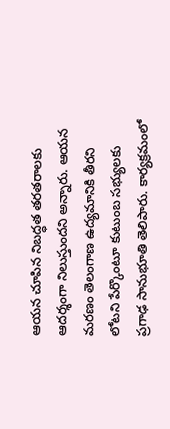ఆయన చూపిన నిబద్ధత తరతరాలకు ఆదర్శంగా నిలుస్తుందని అన్నారు. ఆయన మరణం తెలంగాణ ఉద్యమానికి తీరని లోటని పేర్కొంటూ కుటుంబ సభ్యులకు ప్రగాఢ సానుభూతి తెలిపారు. కార్యక్రమంలో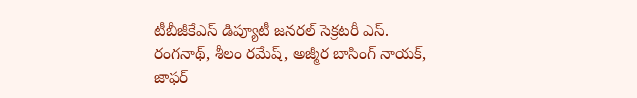టీబీజీకేఎస్ డిప్యూటీ జనరల్ సెక్రటరీ ఎస్. రంగనాథ్, శీలం రమేష్, అజ్మీర బాసింగ్ నాయక్, జాఫర్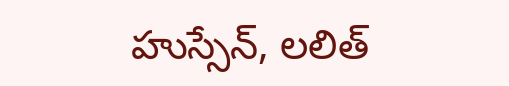హుస్సేన్, లలిత్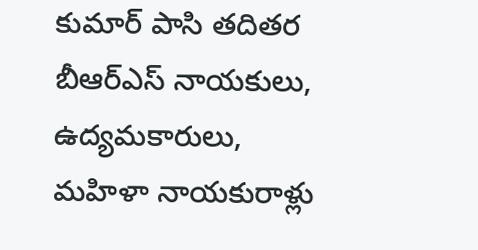కుమార్ పాసి తదితర బీఆర్ఎస్ నాయకులు, ఉద్యమకారులు, మహిళా నాయకురాళ్లు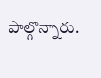పాల్గొన్నారు.